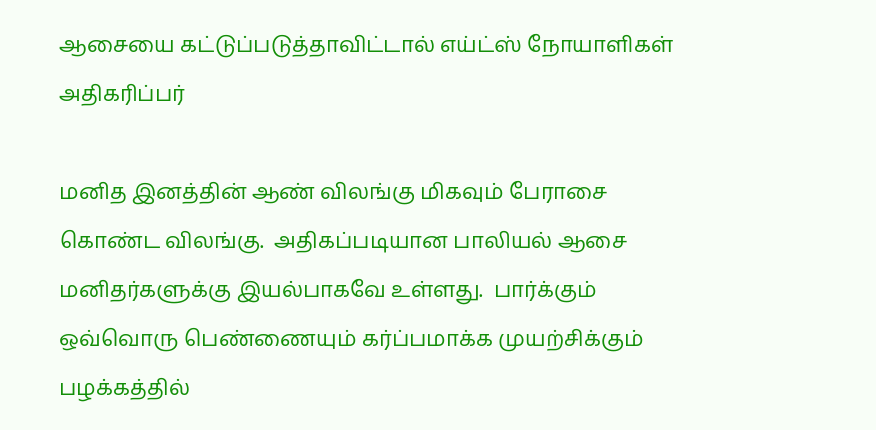ஆசையை கட்டுப்படுத்தாவிட்டால் எய்ட்ஸ் நோயாளிகள் அதிகரிப்பர்

மனித இனத்தின் ஆண் விலங்கு மிகவும் பேராசை கொண்ட விலங்கு.  அதிகப்படியான பாலியல் ஆசை மனிதர்களுக்கு இயல்பாகவே உள்ளது.  பார்க்கும் ஒவ்வொரு பெண்ணையும் கர்ப்பமாக்க முயற்சிக்கும் பழக்கத்தில்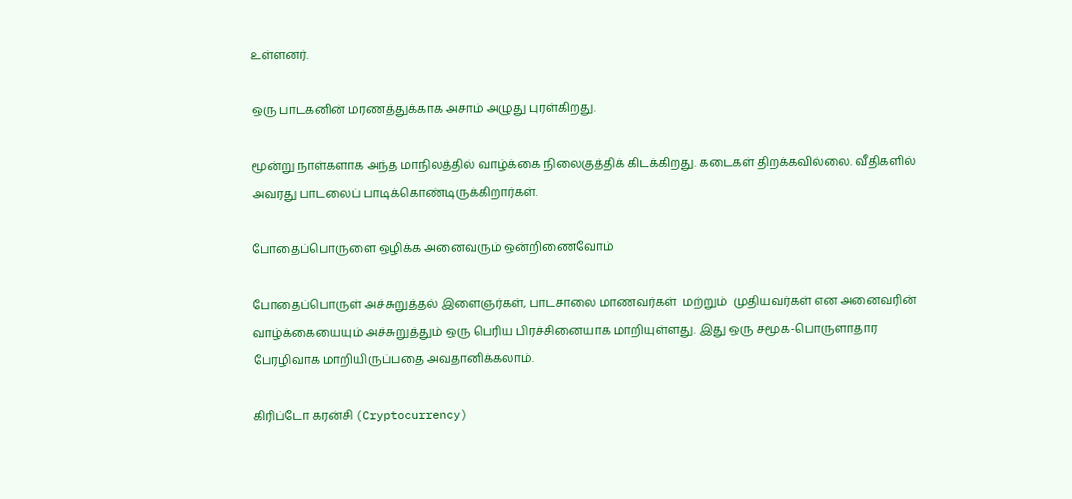உள்ளனர்.

ஒரு பாடகனின் மரணத்துக்காக அசாம் அழுது புரள்கிறது.

மூன்று நாள்களாக அந்த மாநிலத்தில் வாழ்க்கை நிலைகுத்திக் கிடக்கிறது. கடைகள் திறக்கவில்லை. வீதிகளில் அவரது பாடலைப் பாடிக்கொண்டிருக்கிறார்கள்.

போதைப்பொருளை ஒழிக்க அனைவரும் ஒன்றிணைவோம்

போதைப்பொருள் அச்சுறுத்தல் இளைஞர்கள், பாடசாலை மாணவர்கள்  மற்றும்  முதியவர்கள் என அனைவரின் வாழ்க்கையையும் அச்சுறுத்தும் ஒரு பெரிய பிரச்சினையாக மாறியுள்ளது. இது ஒரு சமூக-பொருளாதார பேரழிவாக மாறியிருப்பதை அவதானிக்கலாம்.

கிரிப்டோ கரன்சி (Cryptocurrency)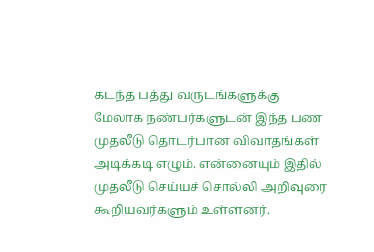கடந்த பத்து வருடங்களுக்கு மேலாக நண்பர்களுடன் இந்த பண முதலீடு தொடர்பான விவாதங்கள் அடிக்கடி எழும். என்னையும் இதில் முதலீடு செய்யச் சொல்லி அறிவுரை கூறியவர்களும் உள்ளனர்.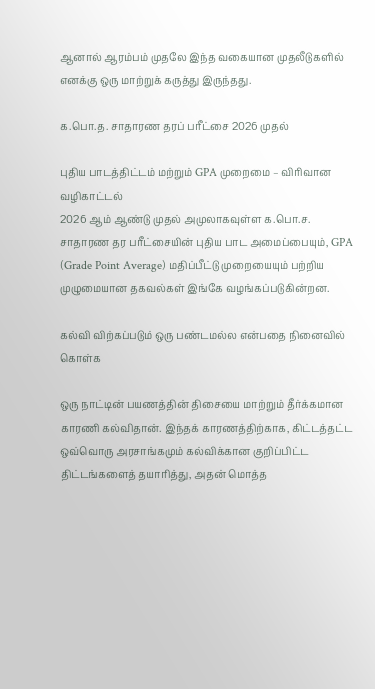ஆனால் ஆரம்பம் முதலே இந்த வகையான முதலீடுகளில் எனக்கு ஒரு மாற்றுக் கருத்து இருந்தது.

க.பொ.த. சாதாரண தரப் பரீட்சை 2026 முதல்

புதிய பாடத்திட்டம் மற்றும் GPA முறைமை – விரிவான வழிகாட்டல்
2026 ஆம் ஆண்டு முதல் அமுலாகவுள்ள க.பொ.ச. சாதாரண தர பரீட்சையின் புதிய பாட அமைப்பையும், GPA (Grade Point Average) மதிப்பீட்டு முறையையும் பற்றிய முழுமையான தகவல்கள் இங்கே வழங்கப்படுகின்றன.

கல்வி விற்கப்படும் ஒரு பண்டமல்ல என்பதை நினைவில் கொள்க

ஒரு நாட்டின் பயணத்தின் திசையை மாற்றும் தீர்க்கமான காரணி கல்விதான். இந்தக் காரணத்திற்காக, கிட்டத்தட்ட ஒவ்வொரு அரசாங்கமும் கல்விக்கான குறிப்பிட்ட திட்டங்களைத் தயாரித்து, அதன் மொத்த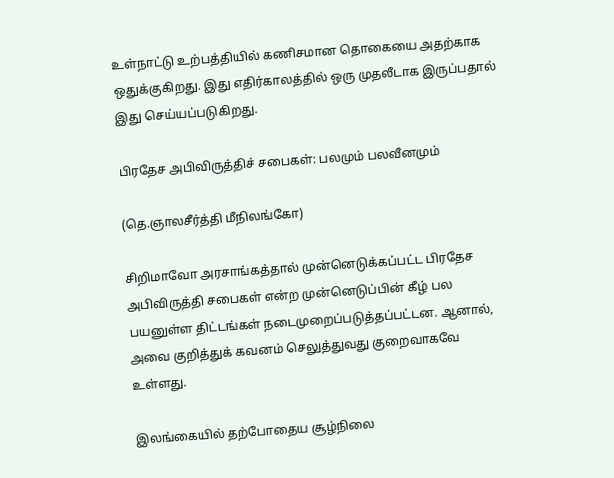உள்நாட்டு உற்பத்தியில் கணிசமான தொகையை அதற்காக ஒதுக்குகிறது. இது எதிர்காலத்தில் ஒரு முதலீடாக இருப்பதால் இது செய்யப்படுகிறது.

பிரதேச அபிவிருத்திச் சபைகள்: பலமும் பலவீனமும்

(தெ.ஞாலசீர்த்தி மீநிலங்கோ)

சிறிமாவோ அரசாங்கத்தால் முன்னெடுக்கப்பட்ட பிரதேச அபிவிருத்தி சபைகள் என்ற முன்னெடுப்பின் கீழ் பல பயனுள்ள திட்டங்கள் நடைமுறைப்படுத்தப்பட்டன. ஆனால், அவை குறித்துக் கவனம் செலுத்துவது குறைவாகவே உள்ளது.

இலங்கையில் தற்போதைய சூழ்நிலை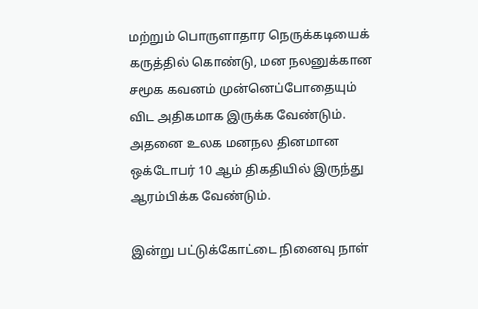மற்றும் பொருளாதார நெருக்கடியைக் கருத்தில் கொண்டு, மன நலனுக்கான சமூக கவனம் முன்னெப்போதையும்  விட அதிகமாக இருக்க வேண்டும். அதனை உலக மனநல தினமான ஒக்டோபர் 10 ஆம் திகதியில் இருந்து ஆரம்பிக்க வேண்டும்.

இன்று பட்டுக்கோட்டை நினைவு நாள்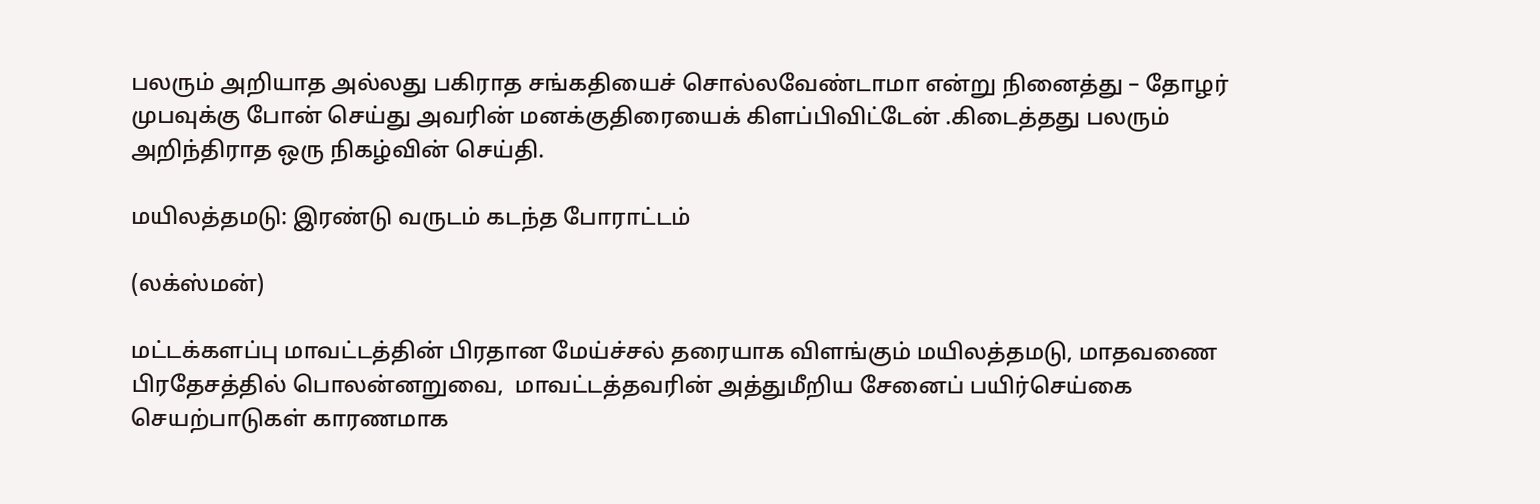பலரும் அறியாத அல்லது பகிராத சங்கதியைச் சொல்லவேண்டாமா என்று நினைத்து – தோழர் முபவுக்கு போன் செய்து அவரின் மனக்குதிரையைக் கிளப்பிவிட்டேன் .கிடைத்தது பலரும் அறிந்திராத ஒரு நிகழ்வின் செய்தி.

மயிலத்தமடு: இரண்டு வருடம் கடந்த போராட்டம்

(லக்ஸ்மன்)

மட்டக்களப்பு மாவட்டத்தின் பிரதான மேய்ச்சல் தரையாக விளங்கும் மயிலத்தமடு, மாதவணை பிரதேசத்தில் பொலன்னறுவை,  மாவட்டத்தவரின் அத்துமீறிய சேனைப் பயிர்செய்கை செயற்பாடுகள் காரணமாக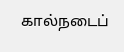கால்நடைப்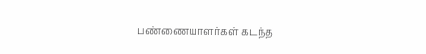பண்ணையாளர்கள் கடந்த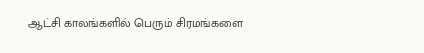ஆட்சி காலங்களில் பெரும் சிரமங்களை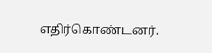எதிர்கொண்டனர்.